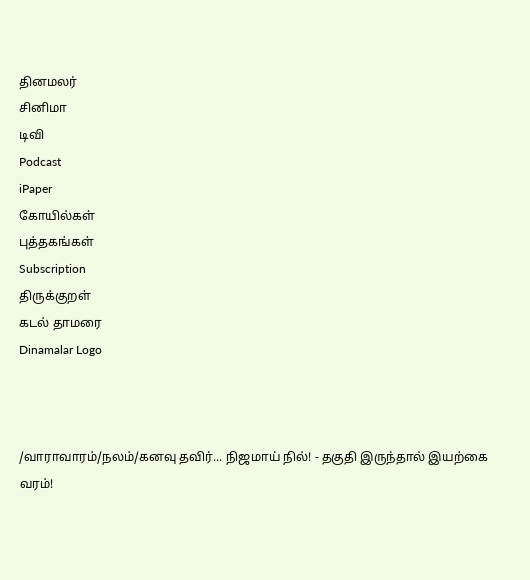தினமலர்
சினிமா
டிவி
Podcast
iPaper
கோயில்கள்
புத்தகங்கள்
Subscription
திருக்குறள்
கடல் தாமரை
Dinamalar Logo



/வாராவாரம்/நலம்/கனவு தவிர்... நிஜமாய் நில்! - தகுதி இருந்தால் இயற்கை வரம்!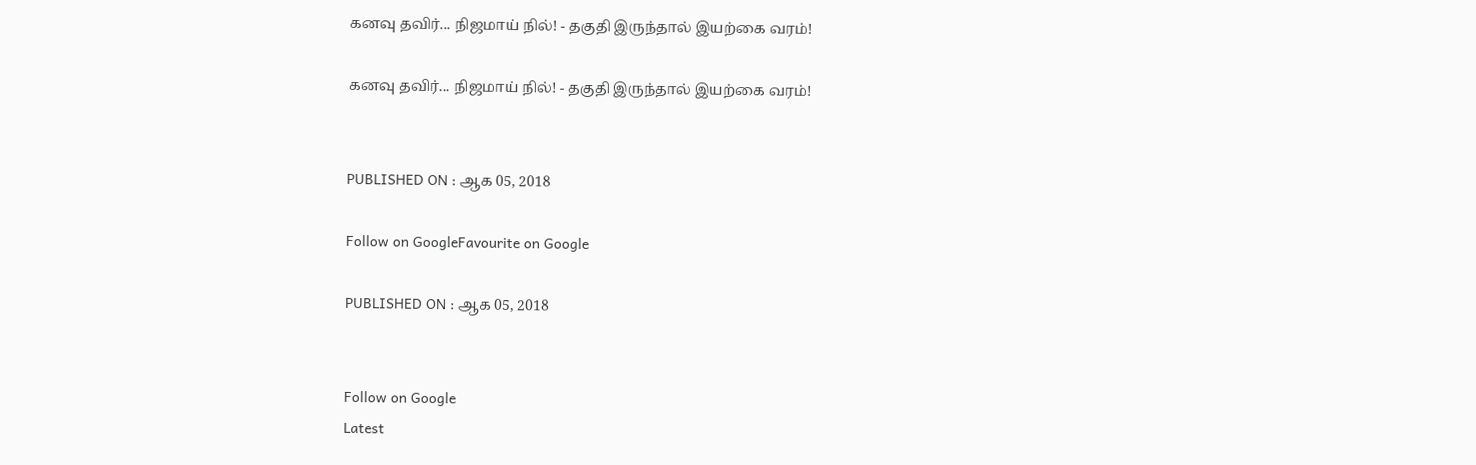கனவு தவிர்... நிஜமாய் நில்! - தகுதி இருந்தால் இயற்கை வரம்!

கனவு தவிர்... நிஜமாய் நில்! - தகுதி இருந்தால் இயற்கை வரம்!


PUBLISHED ON : ஆக 05, 2018

Follow on GoogleFavourite on Google

PUBLISHED ON : ஆக 05, 2018


Follow on Google
Latest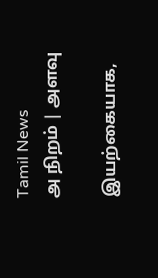Tamil News
அ நிறம் | அளவு

இயற்கையாக,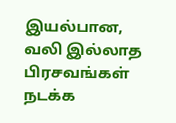இயல்பான, வலி இல்லாத பிரசவங்கள் நடக்க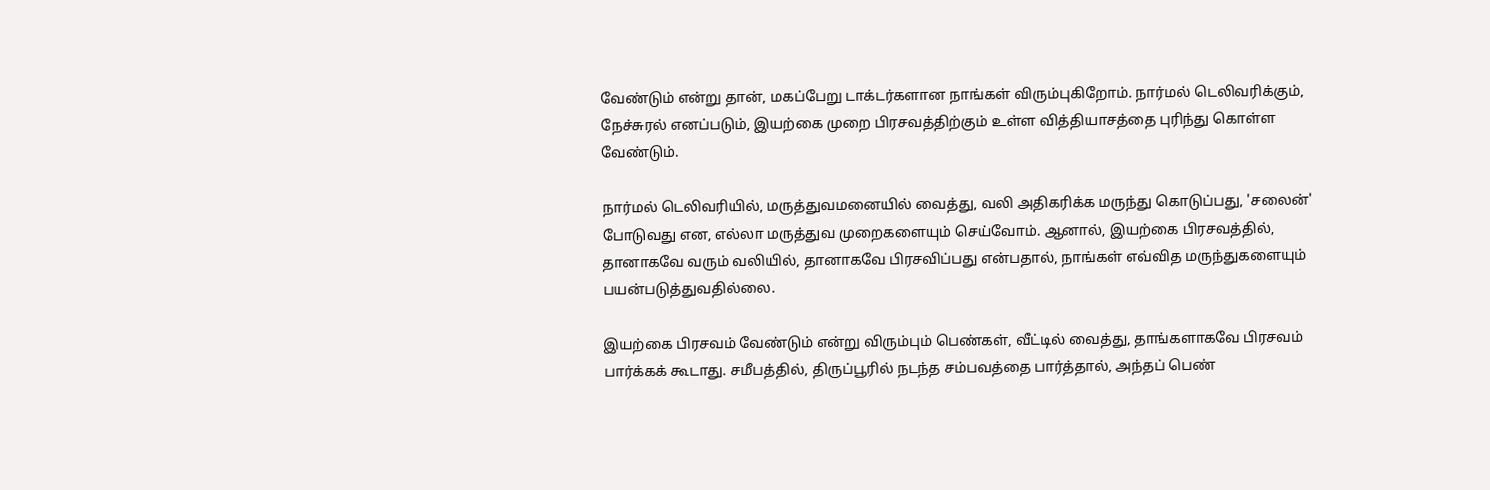வேண்டும் என்று தான், மகப்பேறு டாக்டர்களான நாங்கள் விரும்புகிறோம். நார்மல் டெலிவரிக்கும், நேச்சுரல் எனப்படும், இயற்கை முறை பிரசவத்திற்கும் உள்ள வித்தியாசத்தை புரிந்து கொள்ள வேண்டும்.

நார்மல் டெலிவரியில், மருத்துவமனையில் வைத்து, வலி அதிகரிக்க மருந்து கொடுப்பது, 'சலைன்' போடுவது என, எல்லா மருத்துவ முறைகளையும் செய்வோம். ஆனால், இயற்கை பிரசவத்தில், தானாகவே வரும் வலியில், தானாகவே பிரசவிப்பது என்பதால், நாங்கள் எவ்வித மருந்துகளையும் பயன்படுத்துவதில்லை.

இயற்கை பிரசவம் வேண்டும் என்று விரும்பும் பெண்கள், வீட்டில் வைத்து, தாங்களாகவே பிரசவம் பார்க்கக் கூடாது. சமீபத்தில், திருப்பூரில் நடந்த சம்பவத்தை பார்த்தால், அந்தப் பெண்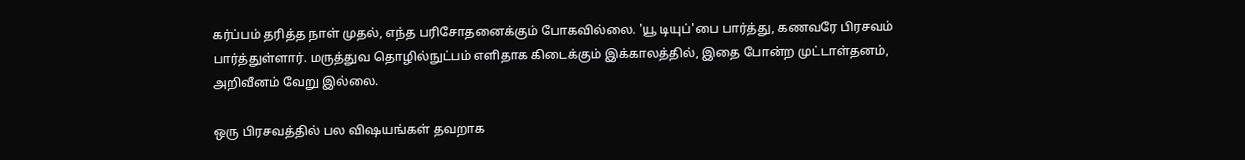கர்ப்பம் தரித்த நாள் முதல், எந்த பரிசோதனைக்கும் போகவில்லை. 'யூ டியுப்'பை பார்த்து, கணவரே பிரசவம் பார்த்துள்ளார். மருத்துவ தொழில்நுட்பம் எளிதாக கிடைக்கும் இக்காலத்தில், இதை போன்ற முட்டாள்தனம், அறிவீனம் வேறு இல்லை.

ஒரு பிரசவத்தில் பல விஷயங்கள் தவறாக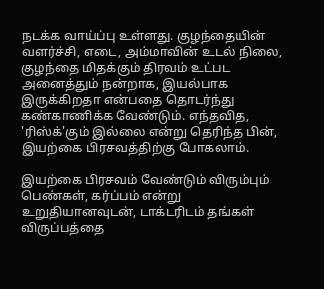நடக்க வாய்ப்பு உள்ளது. குழந்தையின் வளர்ச்சி, எடை, அம்மாவின் உடல் நிலை, குழந்தை மிதக்கும் திரவம் உட்பட அனைத்தும் நன்றாக, இயல்பாக இருக்கிறதா என்பதை தொடர்ந்து கண்காணிக்க வேண்டும். எந்தவித, 'ரிஸ்க்'கும் இல்லை என்று தெரிந்த பின், இயற்கை பிரசவத்திற்கு போகலாம்.

இயற்கை பிரசவம் வேண்டும் விரும்பும் பெண்கள், கர்ப்பம் என்று உறுதியானவுடன், டாக்டரிடம் தங்கள் விருப்பத்தை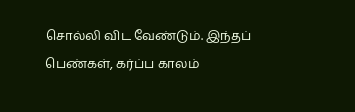சொல்லி விட வேண்டும். இந்தப் பெண்கள், கர்ப்ப காலம்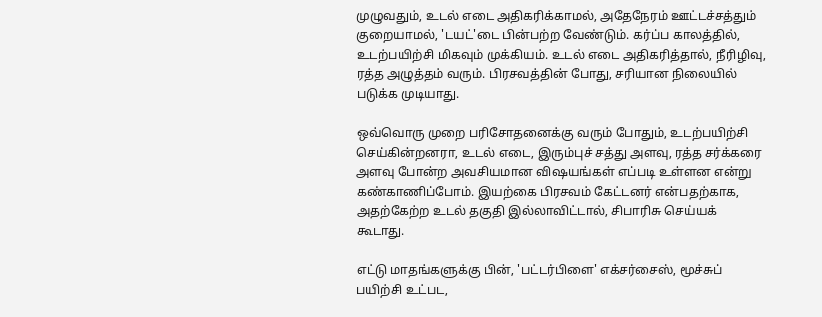முழுவதும், உடல் எடை அதிகரிக்காமல், அதேநேரம் ஊட்டச்சத்தும் குறையாமல், 'டயட்'டை பின்பற்ற வேண்டும். கர்ப்ப காலத்தில், உடற்பயிற்சி மிகவும் முக்கியம். உடல் எடை அதிகரித்தால், நீரிழிவு, ரத்த அழுத்தம் வரும். பிரசவத்தின் போது, சரியான நிலையில் படுக்க முடியாது.

ஒவ்வொரு முறை பரிசோதனைக்கு வரும் போதும், உடற்பயிற்சி செய்கின்றனரா, உடல் எடை, இரும்புச் சத்து அளவு, ரத்த சர்க்கரை அளவு போன்ற அவசியமான விஷயங்கள் எப்படி உள்ளன என்று கண்காணிப்போம். இயற்கை பிரசவம் கேட்டனர் என்பதற்காக, அதற்கேற்ற உடல் தகுதி இல்லாவிட்டால், சிபாரிசு செய்யக் கூடாது.

எட்டு மாதங்களுக்கு பின், 'பட்டர்பிளை' எக்சர்சைஸ், மூச்சுப் பயிற்சி உட்பட,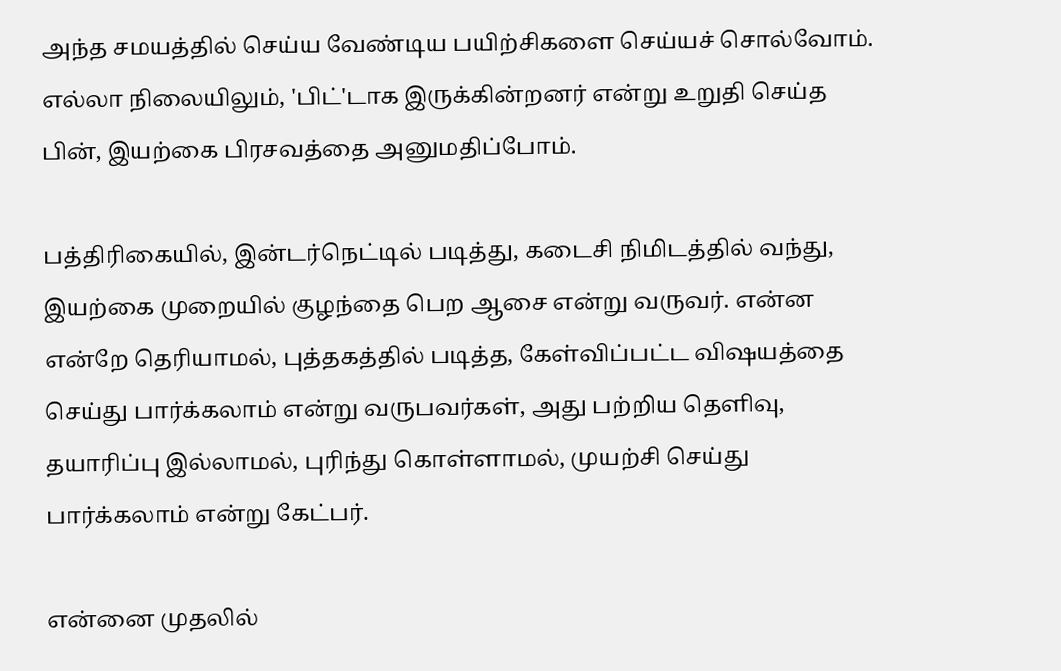அந்த சமயத்தில் செய்ய வேண்டிய பயிற்சிகளை செய்யச் சொல்வோம். எல்லா நிலையிலும், 'பிட்'டாக இருக்கின்றனர் என்று உறுதி செய்த பின், இயற்கை பிரசவத்தை அனுமதிப்போம்.

பத்திரிகையில், இன்டர்நெட்டில் படித்து, கடைசி நிமிடத்தில் வந்து, இயற்கை முறையில் குழந்தை பெற ஆசை என்று வருவர். என்ன என்றே தெரியாமல், புத்தகத்தில் படித்த, கேள்விப்பட்ட விஷயத்தை செய்து பார்க்கலாம் என்று வருபவர்கள், அது பற்றிய தெளிவு, தயாரிப்பு இல்லாமல், புரிந்து கொள்ளாமல், முயற்சி செய்து பார்க்கலாம் என்று கேட்பர்.

என்னை முதலில்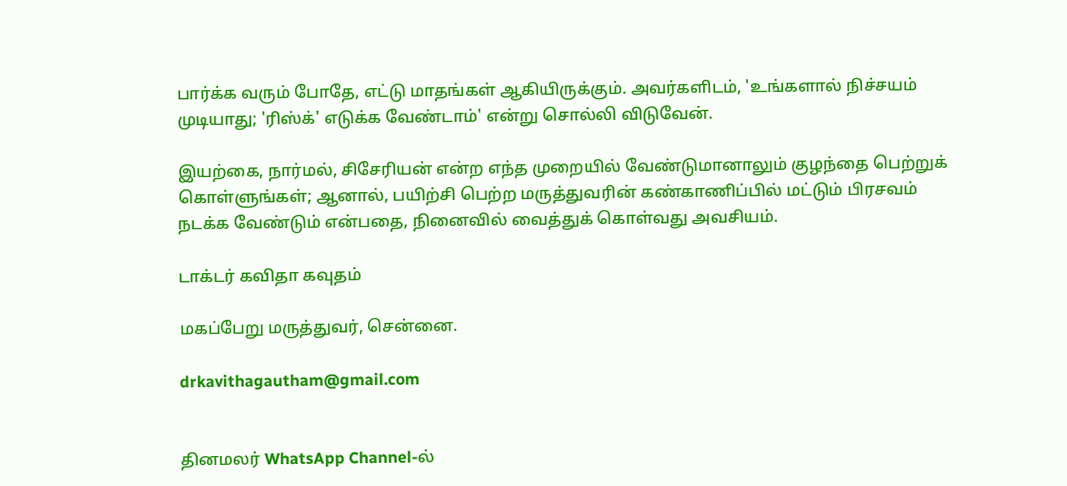பார்க்க வரும் போதே, எட்டு மாதங்கள் ஆகியிருக்கும். அவர்களிடம், 'உங்களால் நிச்சயம் முடியாது; 'ரிஸ்க்' எடுக்க வேண்டாம்' என்று சொல்லி விடுவேன்.

இயற்கை, நார்மல், சிசேரியன் என்ற எந்த முறையில் வேண்டுமானாலும் குழந்தை பெற்றுக் கொள்ளுங்கள்; ஆனால், பயிற்சி பெற்ற மருத்துவரின் கண்காணிப்பில் மட்டும் பிரசவம் நடக்க வேண்டும் என்பதை, நினைவில் வைத்துக் கொள்வது அவசியம்.

டாக்டர் கவிதா கவுதம்

மகப்பேறு மருத்துவர், சென்னை.

drkavithagautham@gmail.com


தினமலர் WhatsApp Channel-ல்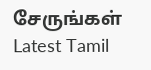சேருங்கள்
Latest Tamil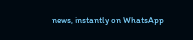news, instantly on WhatsApp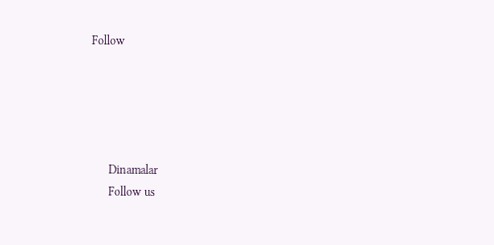Follow





      Dinamalar
      Follow us